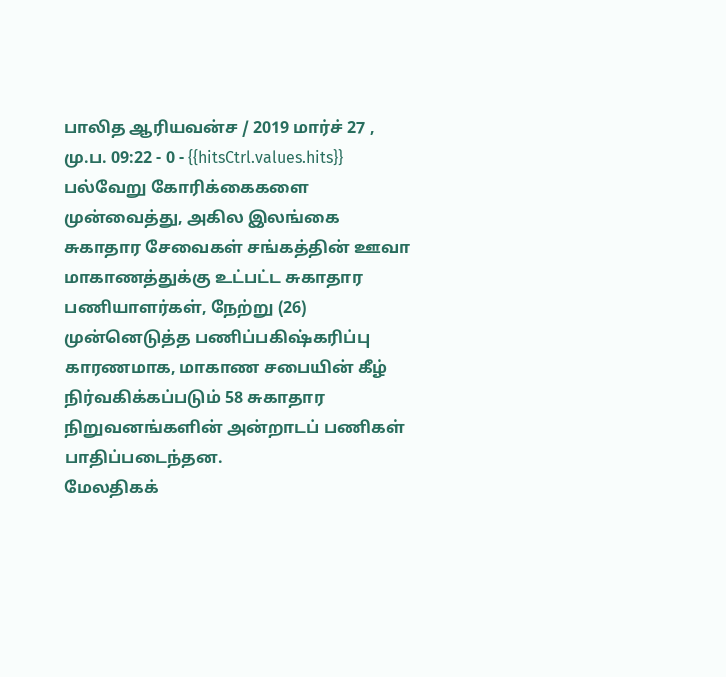பாலித ஆரியவன்ச / 2019 மார்ச் 27 , மு.ப. 09:22 - 0 - {{hitsCtrl.values.hits}}
பல்வேறு கோரிக்கைகளை முன்வைத்து, அகில இலங்கை சுகாதார சேவைகள் சங்கத்தின் ஊவா மாகாணத்துக்கு உட்பட்ட சுகாதார பணியாளர்கள், நேற்று (26) முன்னெடுத்த பணிப்பகிஷ்கரிப்பு காரணமாக, மாகாண சபையின் கீழ் நிர்வகிக்கப்படும் 58 சுகாதார நிறுவனங்களின் அன்றாடப் பணிகள் பாதிப்படைந்தன.
மேலதிகக்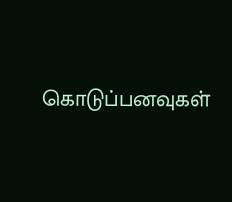கொடுப்பனவுகள்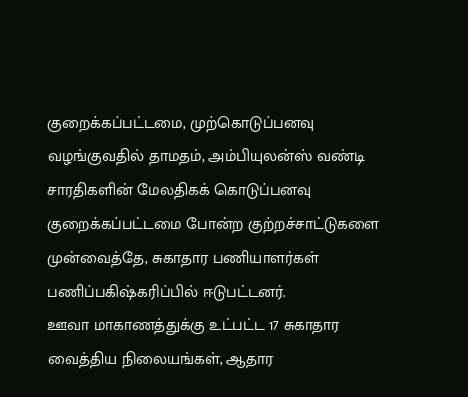குறைக்கப்பட்டமை, முற்கொடுப்பனவு வழங்குவதில் தாமதம், அம்பியுலன்ஸ் வண்டி சாரதிகளின் மேலதிகக் கொடுப்பனவு குறைக்கப்பட்டமை போன்ற குற்றச்சாட்டுகளை முன்வைத்தே, சுகாதார பணியாளர்கள் பணிப்பகிஷ்கரிப்பில் ஈடுபட்டனர்.
ஊவா மாகாணத்துக்கு உட்பட்ட 17 சுகாதார வைத்திய நிலையங்கள், ஆதார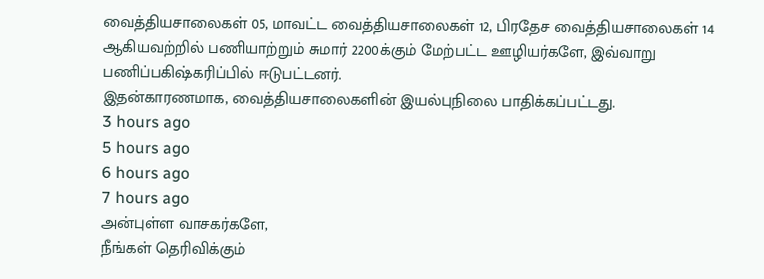வைத்தியசாலைகள் 05, மாவட்ட வைத்தியசாலைகள் 12, பிரதேச வைத்தியசாலைகள் 14 ஆகியவற்றில் பணியாற்றும் சுமார் 2200க்கும் மேற்பட்ட ஊழியர்களே, இவ்வாறு பணிப்பகிஷ்கரிப்பில் ஈடுபட்டனர்.
இதன்காரணமாக, வைத்தியசாலைகளின் இயல்புநிலை பாதிக்கப்பட்டது.
3 hours ago
5 hours ago
6 hours ago
7 hours ago
அன்புள்ள வாசகர்களே,
நீங்கள் தெரிவிக்கும்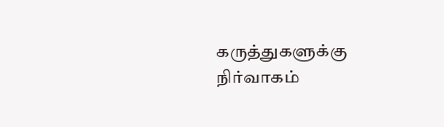கருத்துகளுக்கு நிர்வாகம்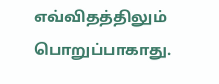எவ்விதத்திலும் பொறுப்பாகாது.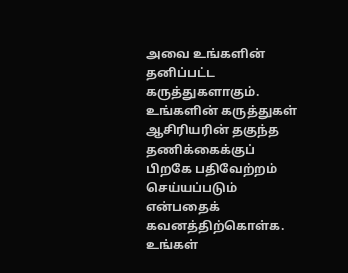அவை உங்களின் தனிப்பட்ட கருத்துகளாகும். உங்களின் கருத்துகள் ஆசிரியரின் தகுந்த தணிக்கைக்குப் பிறகே பதிவேற்றம் செய்யப்படும் என்பதைக் கவனத்திற்கொள்க. உங்கள்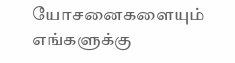யோசனைகளையும் எங்களுக்கு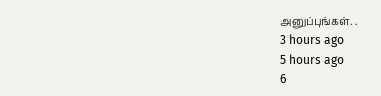அனுப்புங்கள். .
3 hours ago
5 hours ago
6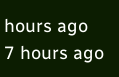hours ago
7 hours ago